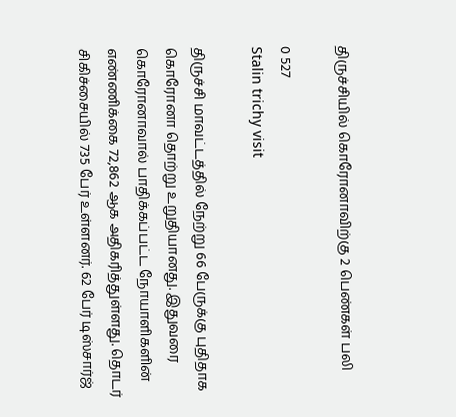திருச்சியில் கொரோனாவிற்கு 2 பெண்கள் பலி

0 527
Stalin trichy visit

திருச்சி மாவட்டத்தில் நேற்று 66 பேருக்கு புதிதாக கொரோனா தொற்று உறுதியானது. இதுவரை கொரோனாவால் பாதிக்கப்பட்ட நோயாளிகளின் எண்ணிக்கை 72,862 ஆக அதிகரித்துள்ளது. தொடர் சிகிச்சையில் 735 பேர் உள்ளனர். 62 பேர் டிஸ்சார்ஜ்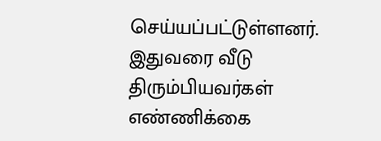செய்யப்பட்டுள்ளனர். இதுவரை வீடு திரும்பியவர்கள் எண்ணிக்கை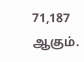71,187 ஆகும்.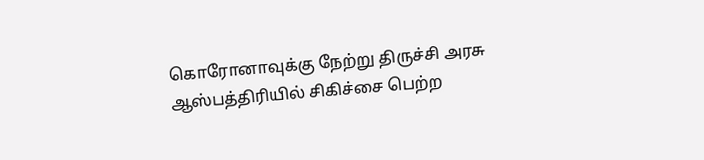கொரோனாவுக்கு நேற்று திருச்சி அரசு ஆஸ்பத்திரியில் சிகிச்சை பெற்ற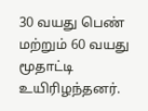30 வயது பெண் மற்றும் 60 வயது மூதாட்டி உயிரிழந்தனர்.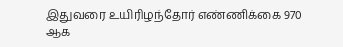இதுவரை உயிரிழந்தோர் எண்ணிக்கை 970 ஆக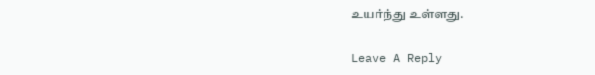உயர்ந்து உள்ளது.

Leave A Reply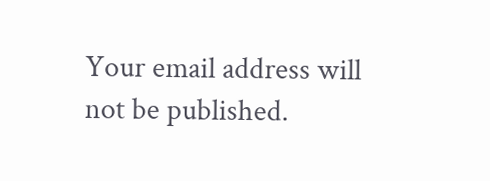Your email address will not be published.